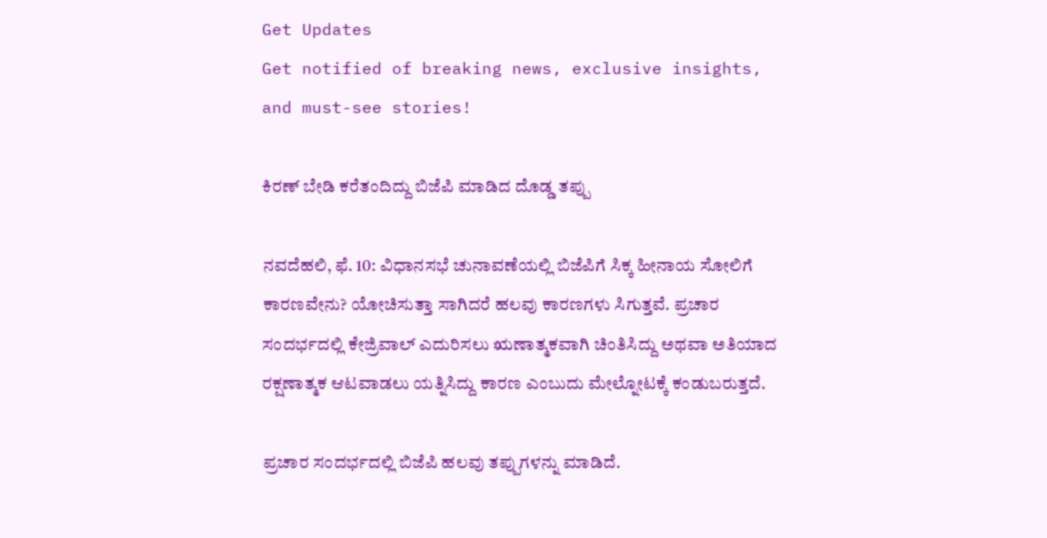Get Updates
Get notified of breaking news, exclusive insights, and must-see stories!

ಕಿರಣ್ ಬೇಡಿ ಕರೆತಂದಿದ್ದು ಬಿಜೆಪಿ ಮಾಡಿದ ದೊಡ್ಡ ತಪ್ಪು

ನವದೆಹಲಿ, ಫೆ. 10: ವಿಧಾನಸಭೆ ಚುನಾವಣೆಯಲ್ಲಿ ಬಿಜೆಪಿಗೆ ಸಿಕ್ಕ ಹೀನಾಯ ಸೋಲಿಗೆ ಕಾರಣವೇನು? ಯೋಚಿಸುತ್ತಾ ಸಾಗಿದರೆ ಹಲವು ಕಾರಣಗಳು ಸಿಗುತ್ತವೆ. ಪ್ರಚಾರ ಸಂದರ್ಭದಲ್ಲಿ ಕೇಜ್ರಿವಾಲ್ ಎದುರಿಸಲು ಋಣಾತ್ಮಕವಾಗಿ ಚಿಂತಿಸಿದ್ದು ಅಥವಾ ಅತಿಯಾದ ರಕ್ಷಣಾತ್ಮಕ ಆಟವಾಡಲು ಯತ್ನಿಸಿದ್ದು ಕಾರಣ ಎಂಬುದು ಮೇಲ್ನೋಟಕ್ಕೆ ಕಂಡುಬರುತ್ತದೆ.

ಪ್ರಚಾರ ಸಂದರ್ಭದಲ್ಲಿ ಬಿಜೆಪಿ ಹಲವು ತಪ್ಪುಗಳನ್ನು ಮಾಡಿದೆ.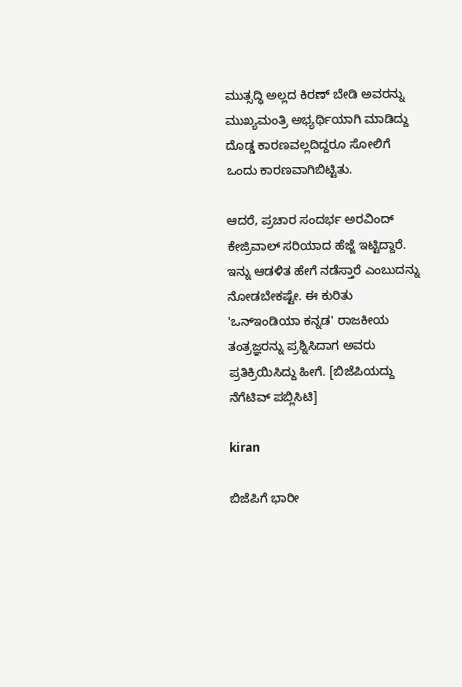ಮುತ್ಸದ್ಧಿ ಅಲ್ಲದ ಕಿರಣ್ ಬೇಡಿ ಅವರನ್ನು ಮುಖ್ಯಮಂತ್ರಿ ಅಭ್ಯರ್ಥಿಯಾಗಿ ಮಾಡಿದ್ದು ದೊಡ್ಡ ಕಾರಣವಲ್ಲದಿದ್ದರೂ ಸೋಲಿಗೆ ಒಂದು ಕಾರಣವಾಗಿಬಿಟ್ಟಿತು.

ಆದರೆ, ಪ್ರಚಾರ ಸಂದರ್ಭ ಅರವಿಂದ್ ಕೇಜ್ರಿವಾಲ್ ಸರಿಯಾದ ಹೆಜ್ಜೆ ಇಟ್ಟಿದ್ದಾರೆ. ಇನ್ನು ಆಡಳಿತ ಹೇಗೆ ನಡೆಸ್ತಾರೆ ಎಂಬುದನ್ನು ನೋಡಬೇಕಷ್ಟೇ. ಈ ಕುರಿತು 'ಒನ್ಇಂಡಿಯಾ ಕನ್ನಡ' ರಾಜಕೀಯ ತಂತ್ರಜ್ಞರನ್ನು ಪ್ರಶ್ನಿಸಿದಾಗ ಅವರು ಪ್ರತಿಕ್ರಿಯಿಸಿದ್ದು ಹೀಗೆ. [ಬಿಜೆಪಿಯದ್ದು ನೆಗೆಟಿವ್ ಪಬ್ಲಿಸಿಟಿ]

kiran

ಬಿಜೆಪಿಗೆ ಭಾರೀ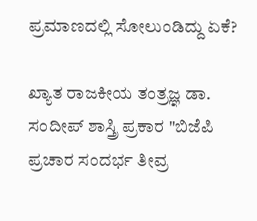ಪ್ರಮಾಣದಲ್ಲಿ ಸೋಲುಂಡಿದ್ದು ಏಕೆ?

ಖ್ಯಾತ ರಾಜಕೀಯ ತಂತ್ರಜ್ಞ ಡಾ. ಸಂದೀಪ್ ಶಾಸ್ತ್ರಿ ಪ್ರಕಾರ "ಬಿಜೆಪಿ ಪ್ರಚಾರ ಸಂದರ್ಭ ತೀವ್ರ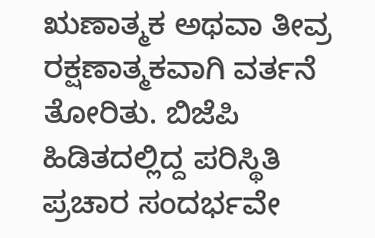ಋಣಾತ್ಮಕ ಅಥವಾ ತೀವ್ರ ರಕ್ಷಣಾತ್ಮಕವಾಗಿ ವರ್ತನೆ ತೋರಿತು. ಬಿಜೆಪಿ ಹಿಡಿತದಲ್ಲಿದ್ದ ಪರಿಸ್ಥಿತಿ ಪ್ರಚಾರ ಸಂದರ್ಭವೇ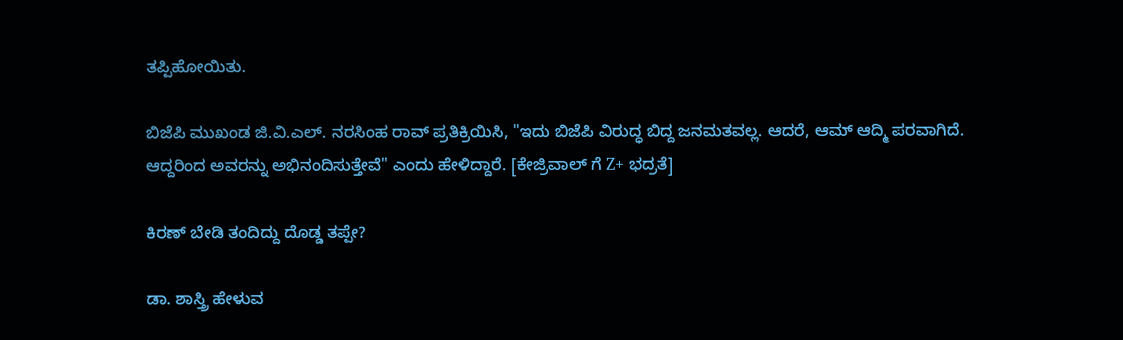ತಪ್ಪಿಹೋಯಿತು.

ಬಿಜೆಪಿ ಮುಖಂಡ ಜಿ.ವಿ.ಎಲ್. ನರಸಿಂಹ ರಾವ್ ಪ್ರತಿಕ್ರಿಯಿಸಿ, "ಇದು ಬಿಜೆಪಿ ವಿರುದ್ಧ ಬಿದ್ದ ಜನಮತವಲ್ಲ. ಆದರೆ, ಆಮ್ ಆದ್ಮಿ ಪರವಾಗಿದೆ. ಆದ್ದರಿಂದ ಅವರನ್ನು ಅಭಿನಂದಿಸುತ್ತೇವೆ" ಎಂದು ಹೇಳಿದ್ದಾರೆ. [ಕೇಜ್ರಿವಾಲ್ ಗೆ Z+ ಭದ್ರತೆ]

ಕಿರಣ್ ಬೇಡಿ ತಂದಿದ್ದು ದೊಡ್ಡ ತಪ್ಪೇ?

ಡಾ. ಶಾಸ್ತ್ರಿ ಹೇಳುವ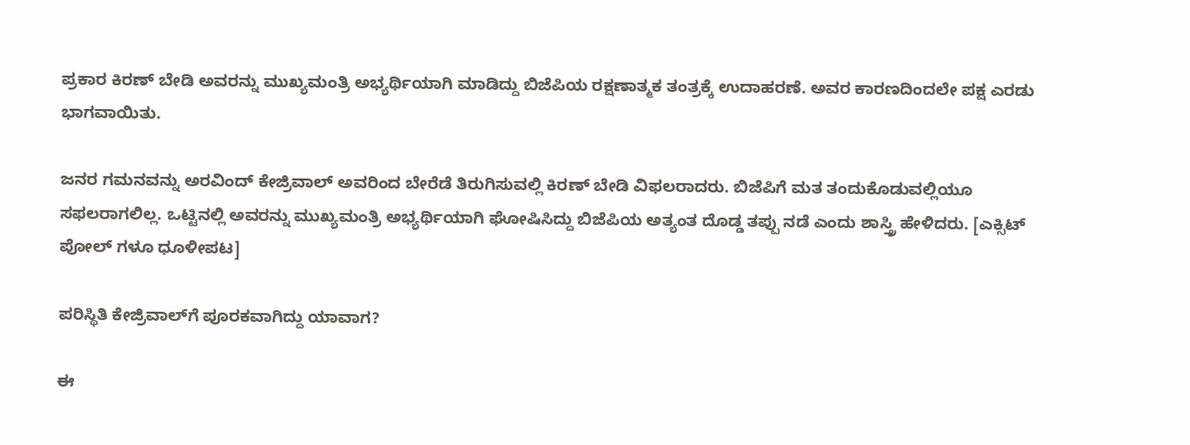ಪ್ರಕಾರ ಕಿರಣ್ ಬೇಡಿ ಅವರನ್ನು ಮುಖ್ಯಮಂತ್ರಿ ಅಭ್ಯರ್ಥಿಯಾಗಿ ಮಾಡಿದ್ದು ಬಿಜೆಪಿಯ ರಕ್ಷಣಾತ್ಮಕ ತಂತ್ರಕ್ಕೆ ಉದಾಹರಣೆ. ಅವರ ಕಾರಣದಿಂದಲೇ ಪಕ್ಷ ಎರಡು ಭಾಗವಾಯಿತು.

ಜನರ ಗಮನವನ್ನು ಅರವಿಂದ್ ಕೇಜ್ರಿವಾಲ್ ಅವರಿಂದ ಬೇರೆಡೆ ತಿರುಗಿಸುವಲ್ಲಿ ಕಿರಣ್ ಬೇಡಿ ವಿಫಲರಾದರು. ಬಿಜೆಪಿಗೆ ಮತ ತಂದುಕೊಡುವಲ್ಲಿಯೂ ಸಫಲರಾಗಲಿಲ್ಲ. ಒಟ್ಟಿನಲ್ಲಿ ಅವರನ್ನು ಮುಖ್ಯಮಂತ್ರಿ ಅಭ್ಯರ್ಥಿಯಾಗಿ ಘೋಷಿಸಿದ್ದು ಬಿಜೆಪಿಯ ಅತ್ಯಂತ ದೊಡ್ಡ ತಪ್ಪು ನಡೆ ಎಂದು ಶಾಸ್ತ್ರಿ ಹೇಳಿದರು. [ಎಕ್ಸಿಟ್ ಪೋಲ್ ಗಳೂ ಧೂಳೀಪಟ]

ಪರಿಸ್ಥಿತಿ ಕೇಜ್ರಿವಾಲ್‌ಗೆ ಪೂರಕವಾಗಿದ್ದು ಯಾವಾಗ?

ಈ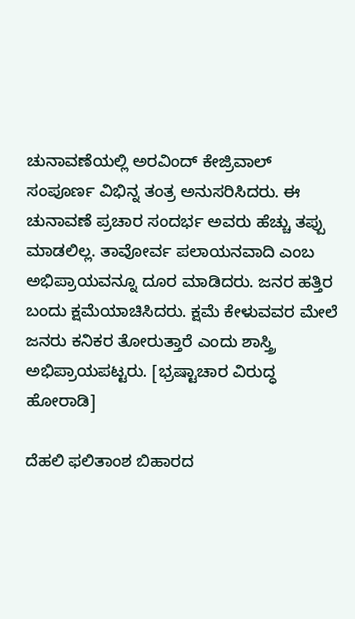ಚುನಾವಣೆಯಲ್ಲಿ ಅರವಿಂದ್ ಕೇಜ್ರಿವಾಲ್ ಸಂಪೂರ್ಣ ವಿಭಿನ್ನ ತಂತ್ರ ಅನುಸರಿಸಿದರು. ಈ ಚುನಾವಣೆ ಪ್ರಚಾರ ಸಂದರ್ಭ ಅವರು ಹೆಚ್ಚು ತಪ್ಪು ಮಾಡಲಿಲ್ಲ. ತಾವೋರ್ವ ಪಲಾಯನವಾದಿ ಎಂಬ ಅಭಿಪ್ರಾಯವನ್ನೂ ದೂರ ಮಾಡಿದರು. ಜನರ ಹತ್ತಿರ ಬಂದು ಕ್ಷಮೆಯಾಚಿಸಿದರು. ಕ್ಷಮೆ ಕೇಳುವವರ ಮೇಲೆ ಜನರು ಕನಿಕರ ತೋರುತ್ತಾರೆ ಎಂದು ಶಾಸ್ತ್ರಿ ಅಭಿಪ್ರಾಯಪಟ್ಟರು. [ಭ್ರಷ್ಟಾಚಾರ ವಿರುದ್ಧ ಹೋರಾಡಿ]

ದೆಹಲಿ ಫಲಿತಾಂಶ ಬಿಹಾರದ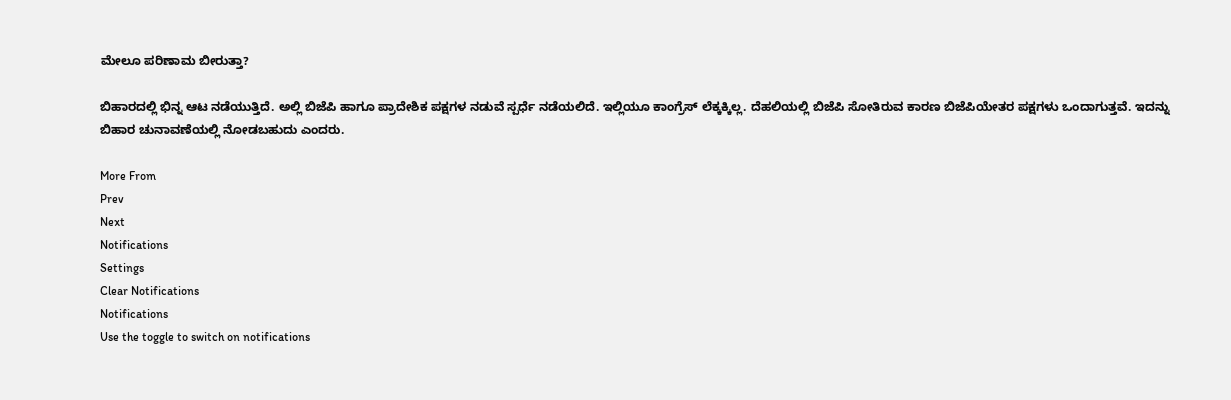ಮೇಲೂ ಪರಿಣಾಮ ಬೀರುತ್ತಾ?

ಬಿಹಾರದಲ್ಲಿ ಭಿನ್ನ ಆಟ ನಡೆಯುತ್ತಿದೆ. ಅಲ್ಲಿ ಬಿಜೆಪಿ ಹಾಗೂ ಪ್ರಾದೇಶಿಕ ಪಕ್ಷಗಳ ನಡುವೆ ಸ್ಪರ್ಧೆ ನಡೆಯಲಿದೆ. ಇಲ್ಲಿಯೂ ಕಾಂಗ್ರೆಸ್ ಲೆಕ್ಕಕ್ಕಿಲ್ಲ. ದೆಹಲಿಯಲ್ಲಿ ಬಿಜೆಪಿ ಸೋತಿರುವ ಕಾರಣ ಬಿಜೆಪಿಯೇತರ ಪಕ್ಷಗಳು ಒಂದಾಗುತ್ತವೆ. ಇದನ್ನು ಬಿಹಾರ ಚುನಾವಣೆಯಲ್ಲಿ ನೋಡಬಹುದು ಎಂದರು.

More From
Prev
Next
Notifications
Settings
Clear Notifications
Notifications
Use the toggle to switch on notifications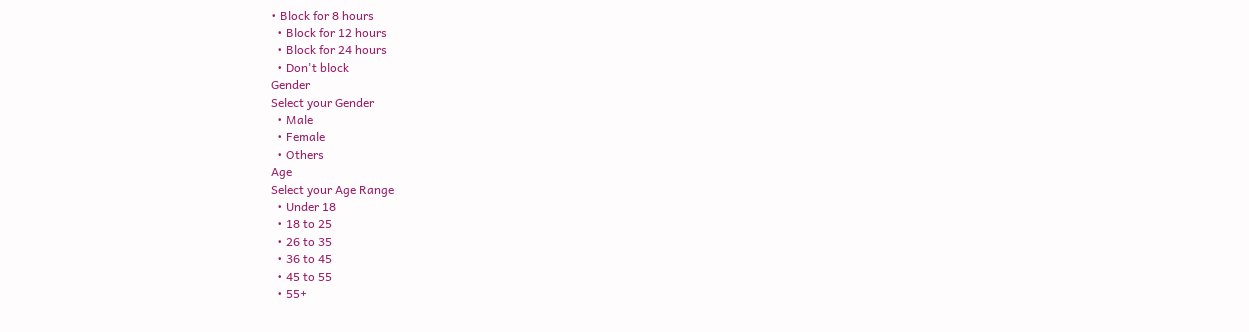• Block for 8 hours
  • Block for 12 hours
  • Block for 24 hours
  • Don't block
Gender
Select your Gender
  • Male
  • Female
  • Others
Age
Select your Age Range
  • Under 18
  • 18 to 25
  • 26 to 35
  • 36 to 45
  • 45 to 55
  • 55+